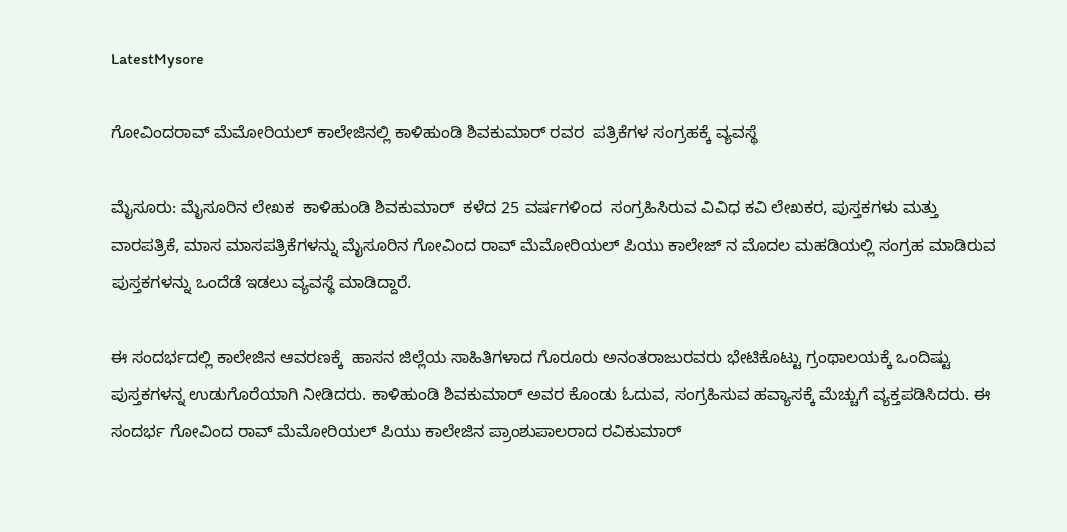LatestMysore

ಗೋವಿಂದರಾವ್ ಮೆಮೋರಿಯಲ್ ಕಾಲೇಜಿನಲ್ಲಿ ಕಾಳಿಹುಂಡಿ ಶಿವಕುಮಾರ್ ರವರ  ಪತ್ರಿಕೆಗಳ ಸಂಗ್ರಹಕ್ಕೆ ವ್ಯವಸ್ಥೆ

ಮೈಸೂರು: ಮೈಸೂರಿನ ಲೇಖಕ  ಕಾಳಿಹುಂಡಿ ಶಿವಕುಮಾರ್  ಕಳೆದ 25 ವರ್ಷಗಳಿಂದ  ಸಂಗ್ರಹಿಸಿರುವ ವಿವಿಧ ಕವಿ ಲೇಖಕರ, ಪುಸ್ತಕಗಳು ಮತ್ತು ವಾರಪತ್ರಿಕೆ, ಮಾಸ ಮಾಸಪತ್ರಿಕೆಗಳನ್ನು ಮೈಸೂರಿನ ಗೋವಿಂದ ರಾವ್ ಮೆಮೋರಿಯಲ್ ಪಿಯು ಕಾಲೇಜ್ ನ ಮೊದಲ ಮಹಡಿಯಲ್ಲಿ ಸಂಗ್ರಹ ಮಾಡಿರುವ ಪುಸ್ತಕಗಳನ್ನು ಒಂದೆಡೆ ಇಡಲು ವ್ಯವಸ್ಥೆ ಮಾಡಿದ್ದಾರೆ.

ಈ ಸಂದರ್ಭದಲ್ಲಿ ಕಾಲೇಜಿನ ಆವರಣಕ್ಕೆ  ಹಾಸನ ಜಿಲ್ಲೆಯ ಸಾಹಿತಿಗಳಾದ ಗೊರೂರು ಅನಂತರಾಜುರವರು ಭೇಟಿಕೊಟ್ಟು ಗ್ರಂಥಾಲಯಕ್ಕೆ ಒಂದಿಷ್ಟು ಪುಸ್ತಕಗಳನ್ನ ಉಡುಗೊರೆಯಾಗಿ ನೀಡಿದರು. ಕಾಳಿಹುಂಡಿ ಶಿವಕುಮಾರ್ ಅವರ ಕೊಂಡು ಓದುವ, ಸಂಗ್ರಹಿಸುವ ಹವ್ಯಾಸಕ್ಕೆ ಮೆಚ್ಚುಗೆ ವ್ಯಕ್ತಪಡಿಸಿದರು. ಈ ಸಂದರ್ಭ ಗೋವಿಂದ ರಾವ್ ಮೆಮೋರಿಯಲ್ ಪಿಯು ಕಾಲೇಜಿನ ಪ್ರಾಂಶುಪಾಲರಾದ ರವಿಕುಮಾರ್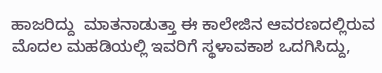ಹಾಜರಿದ್ದು  ಮಾತನಾಡುತ್ತಾ ಈ ಕಾಲೇಜಿನ ಆವರಣದಲ್ಲಿರುವ ಮೊದಲ ಮಹಡಿಯಲ್ಲಿ ಇವರಿಗೆ ಸ್ಥಳಾವಕಾಶ ಒದಗಿಸಿದ್ದು,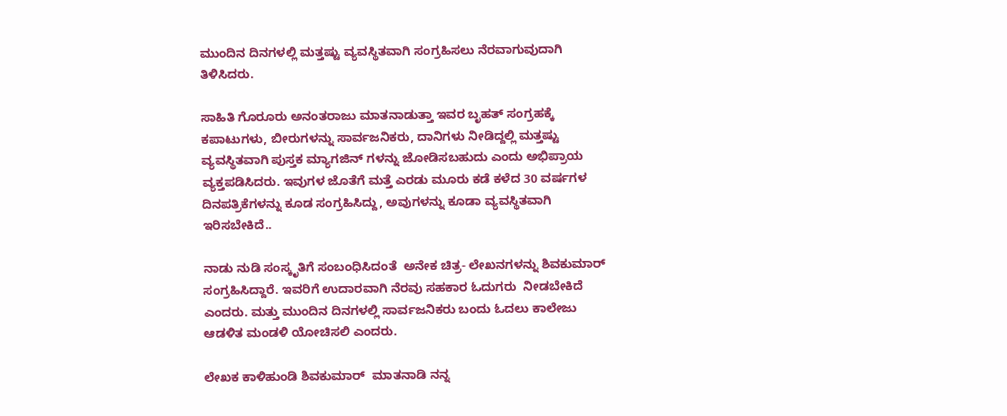ಮುಂದಿನ ದಿನಗಳಲ್ಲಿ ಮತ್ತಷ್ಟು ವ್ಯವಸ್ಥಿತವಾಗಿ ಸಂಗ್ರಹಿಸಲು ನೆರವಾಗುವುದಾಗಿ ತಿಳಿಸಿದರು.

ಸಾಹಿತಿ ಗೊರೂರು ಅನಂತರಾಜು ಮಾತನಾಡುತ್ತಾ ಇವರ ಬೃಹತ್ ಸಂಗ್ರಹಕ್ಕೆ ಕಪಾಟುಗಳು, ಬೀರುಗಳನ್ನು ಸಾರ್ವಜನಿಕರು, ದಾನಿಗಳು ನೀಡಿದ್ದಲ್ಲಿ ಮತ್ತಷ್ಟು ವ್ಯವಸ್ಥಿತವಾಗಿ ಪುಸ್ತಕ ಮ್ಯಾಗಜಿನ್ ಗಳನ್ನು ಜೋಡಿಸಬಹುದು ಎಂದು ಅಭಿಪ್ರಾಯ ವ್ಯಕ್ತಪಡಿಸಿದರು. ಇವುಗಳ ಜೊತೆಗೆ ಮತ್ತೆ ಎರಡು ಮೂರು ಕಡೆ ಕಳೆದ 30 ವರ್ಷಗಳ ದಿನಪತ್ರಿಕೆಗಳನ್ನು ಕೂಡ ಸಂಗ್ರಹಿಸಿದ್ದು, ಅವುಗಳನ್ನು ಕೂಡಾ ವ್ಯವಸ್ಥಿತವಾಗಿ ಇರಿಸಬೇಕಿದೆ..

ನಾಡು ನುಡಿ ಸಂಸ್ಕೃತಿಗೆ ಸಂಬಂಧಿಸಿದಂತೆ  ಅನೇಕ ಚಿತ್ರ- ಲೇಖನಗಳನ್ನು ಶಿವಕುಮಾರ್ ಸಂಗ್ರಹಿಸಿದ್ದಾರೆ. ಇವರಿಗೆ ಉದಾರವಾಗಿ ನೆರವು ಸಹಕಾರ ಓದುಗರು  ನೀಡಬೇಕಿದೆ ಎಂದರು. ಮತ್ತು ಮುಂದಿನ ದಿನಗಳಲ್ಲಿ ಸಾರ್ವಜನಿಕರು ಬಂದು ಓದಲು ಕಾಲೇಜು ಆಡಳಿತ ಮಂಡಳಿ ಯೋಚಿಸಲಿ ಎಂದರು.

ಲೇಖಕ ಕಾಳಿಹುಂಡಿ ಶಿವಕುಮಾರ್  ಮಾತನಾಡಿ ನನ್ನ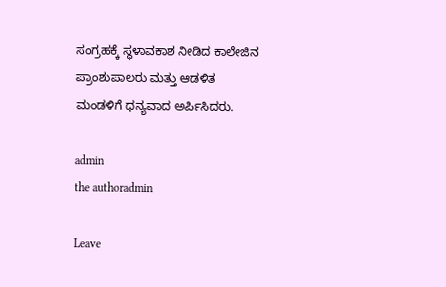ಸಂಗ್ರಹಕ್ಕೆ ಸ್ಥಳಾವಕಾಶ ನೀಡಿದ ಕಾಲೇಜಿನ ಪ್ರಾಂಶುಪಾಲರು ಮತ್ತು ಆಡಳಿತ ಮಂಡಳಿಗೆ ಧನ್ಯವಾದ ಅರ್ಪಿಸಿದರು.

admin
the authoradmin

Leave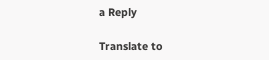a Reply

Translate to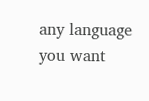any language you want